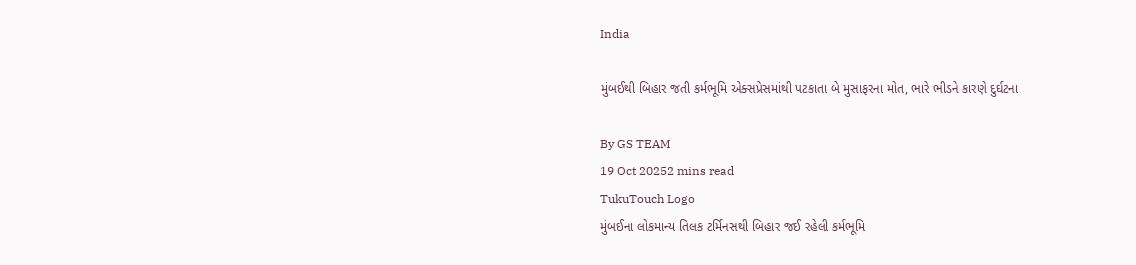India

મુંબઈથી બિહાર જતી કર્મભૂમિ એક્સપ્રેસમાંથી પટકાતા બે મુસાફરના મોત, ભારે ભીડને કારણે દુર્ઘટના

By GS TEAM
19 Oct 20252 mins read
TukuTouch Logo
મુંબઈના લોકમાન્ય તિલક ટર્મિનસથી બિહાર જઈ રહેલી કર્મભૂમિ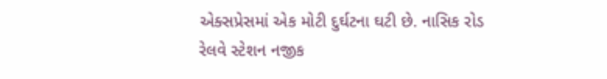એક્સપ્રેસમાં એક મોટી દુર્ઘટના ઘટી છે. નાસિક રોડ રેલવે સ્ટેશન નજીક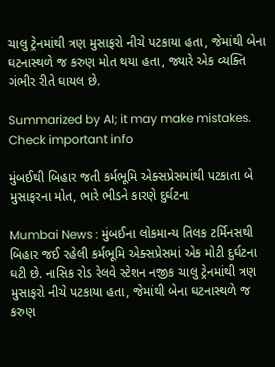ચાલુ ટ્રેનમાંથી ત્રણ મુસાફરો નીચે પટકાયા હતા, જેમાંથી બેના ઘટનાસ્થળે જ કરુણ મોત થયા હતા, જ્યારે એક વ્યક્તિ ગંભીર રીતે ઘાયલ છે.

Summarized by AI; it may make mistakes. Check important info

મુંબઈથી બિહાર જતી કર્મભૂમિ એક્સપ્રેસમાંથી પટકાતા બે મુસાફરના મોત, ભારે ભીડને કારણે દુર્ઘટના

Mumbai News : મુંબઈના લોકમાન્ય તિલક ટર્મિનસથી બિહાર જઈ રહેલી કર્મભૂમિ એક્સપ્રેસમાં એક મોટી દુર્ઘટના ઘટી છે. નાસિક રોડ રેલવે સ્ટેશન નજીક ચાલુ ટ્રેનમાંથી ત્રણ મુસાફરો નીચે પટકાયા હતા, જેમાંથી બેના ઘટનાસ્થળે જ કરુણ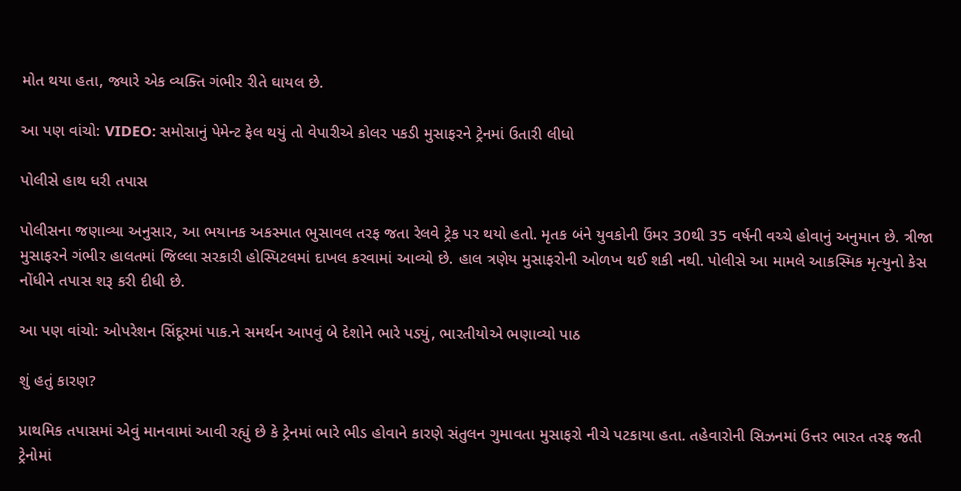મોત થયા હતા, જ્યારે એક વ્યક્તિ ગંભીર રીતે ઘાયલ છે.

આ પણ વાંચો: VIDEO: સમોસાનું પેમેન્ટ ફેલ થયું તો વેપારીએ કોલર પકડી મુસાફરને ટ્રેનમાં ઉતારી લીધો

પોલીસે હાથ ધરી તપાસ

પોલીસના જણાવ્યા અનુસાર, આ ભયાનક અકસ્માત ભુસાવલ તરફ જતા રેલવે ટ્રેક પર થયો હતો. મૃતક બંને યુવકોની ઉંમર 30થી 35 વર્ષની વચ્ચે હોવાનું અનુમાન છે. ત્રીજા મુસાફરને ગંભીર હાલતમાં જિલ્લા સરકારી હોસ્પિટલમાં દાખલ કરવામાં આવ્યો છે. હાલ ત્રણેય મુસાફરોની ઓળખ થઈ શકી નથી. પોલીસે આ મામલે આકસ્મિક મૃત્યુનો કેસ નોંધીને તપાસ શરૂ કરી દીધી છે.

આ પણ વાંચો: ઓપરેશન સિંદૂરમાં પાક.ને સમર્થન આપવું બે દેશોને ભારે પડ્યું, ભારતીયોએ ભણાવ્યો પાઠ

શું હતું કારણ?

પ્રાથમિક તપાસમાં એવું માનવામાં આવી રહ્યું છે કે ટ્રેનમાં ભારે ભીડ હોવાને કારણે સંતુલન ગુમાવતા મુસાફરો નીચે પટકાયા હતા. તહેવારોની સિઝનમાં ઉત્તર ભારત તરફ જતી ટ્રેનોમાં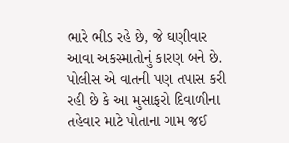ભારે ભીડ રહે છે, જે ઘણીવાર આવા અકસ્માતોનું કારણ બને છે. પોલીસ એ વાતની પણ તપાસ કરી રહી છે કે આ મુસાફરો દિવાળીના તહેવાર માટે પોતાના ગામ જઈ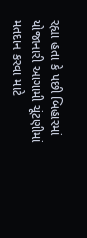રહ્યા હતા કે પછી બિહારમાં યોજાનારી આગામી ચૂંટણીમાં મતદાન કરવા માટે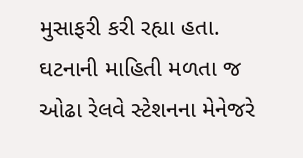મુસાફરી કરી રહ્યા હતા. ઘટનાની માહિતી મળતા જ ઓઢા રેલવે સ્ટેશનના મેનેજરે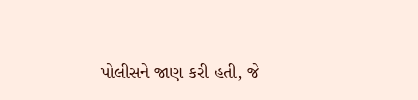પોલીસને જાણ કરી હતી, જે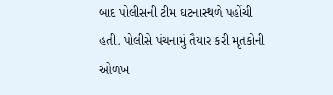બાદ પોલીસની ટીમ ઘટનાસ્થળે પહોંચી હતી. પોલીસે પંચનામું તૈયાર કરી મૃતકોની ઓળખ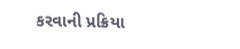કરવાની પ્રક્રિયા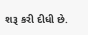શરૂ કરી દીધી છે.